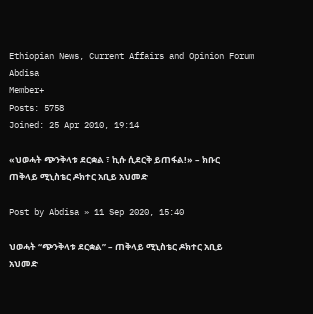Ethiopian News, Current Affairs and Opinion Forum
Abdisa
Member+
Posts: 5758
Joined: 25 Apr 2010, 19:14

«ህወሓት ጭንቅላቱ ደርቋል ፣ ኪሱ ሲደርቅ ይጠፋል!» – ክቡር ጠቅላይ ሚኒስቴር ዶክተር አቢይ አህመድ

Post by Abdisa » 11 Sep 2020, 15:40

ህወሓት “ጭንቅላቱ ደርቋል” – ጠቅላይ ሚኒስቴር ዶክተር አቢይ አህመድ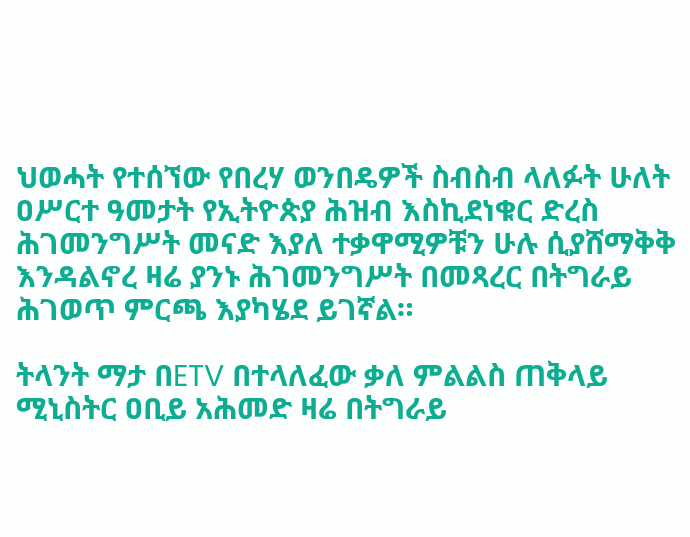ህወሓት የተሰኘው የበረሃ ወንበዴዎች ስብስብ ላለፉት ሁለት ዐሥርተ ዓመታት የኢትዮጵያ ሕዝብ እስኪደነቁር ድረስ ሕገመንግሥት መናድ እያለ ተቃዋሚዎቹን ሁሉ ሲያሸማቅቅ እንዳልኖረ ዛሬ ያንኑ ሕገመንግሥት በመጻረር በትግራይ ሕገወጥ ምርጫ እያካሄደ ይገኛል።

ትላንት ማታ በETV በተላለፈው ቃለ ምልልስ ጠቅላይ ሚኒስትር ዐቢይ አሕመድ ዛሬ በትግራይ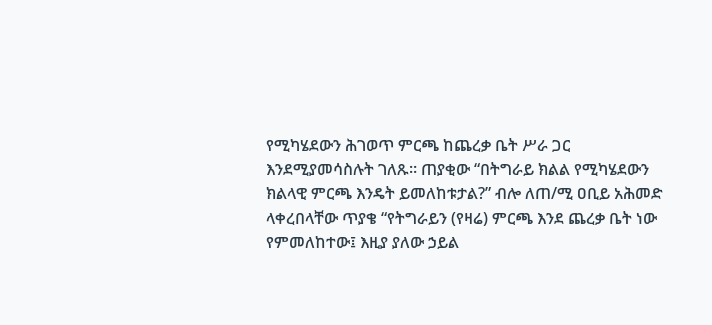የሚካሄደውን ሕገወጥ ምርጫ ከጨረቃ ቤት ሥራ ጋር እንደሚያመሳስሉት ገለጹ። ጠያቂው “በትግራይ ክልል የሚካሄደውን ክልላዊ ምርጫ እንዴት ይመለከቱታል?” ብሎ ለጠ/ሚ ዐቢይ አሕመድ ላቀረበላቸው ጥያቄ “የትግራይን (የዛሬ) ምርጫ እንደ ጨረቃ ቤት ነው የምመለከተው፤ እዚያ ያለው ኃይል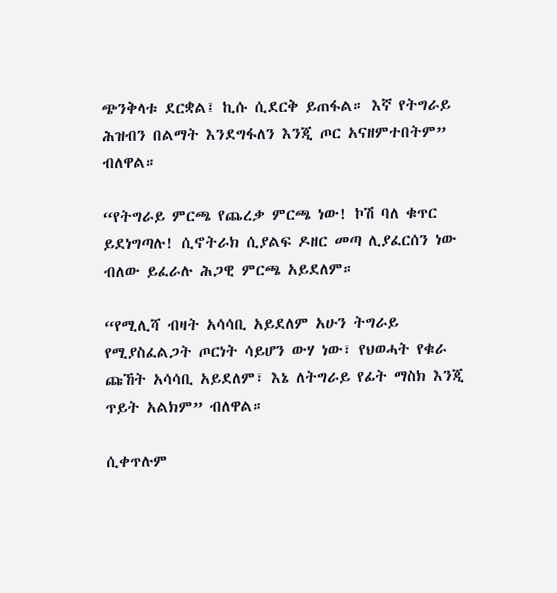ጭንቅላቱ ደርቋል፤ ኪሱ ሲደርቅ ይጠፋል። እኛ የትግራይ ሕዝብን በልማት እንደግፋለን እንጂ ጦር አናዘምተበትም” ብለዋል።

“የትግራይ ምርጫ የጨረቃ ምርጫ ነው! ኮሽ ባለ ቁጥር ይደነግጣሉ! ሲኖትራክ ሲያልፍ ዶዘር መጣ ሊያፈርሰን ነው ብለው ይፈራሉ ሕጋዊ ምርጫ አይደለም።

“የሚሊሻ ብዛት አሳሳቢ አይደለም አሁን ትግራይ የሚያስፈልጋት ጦርነት ሳይሆን ውሃ ነው፣ የህወሓት የቁራ ጩኸት አሳሳቢ አይደለም፣ እኔ ለትግራይ የፊት ማስክ እንጂ ጥይት አልክም” ብለዋል።

ሲቀጥሉም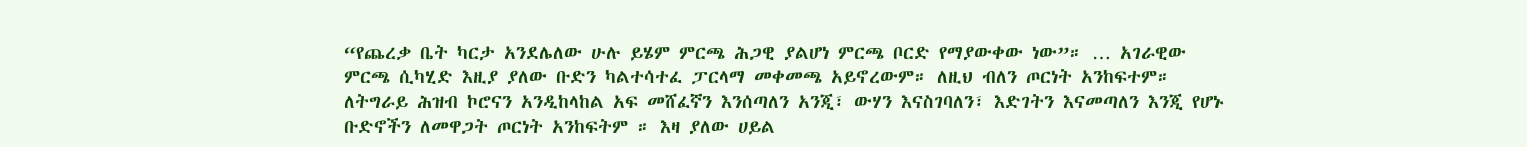“የጨረቃ ቤት ካርታ አንደሌለው ሁሉ ይሄም ምርጫ ሕጋዊ ያልሆነ ምርጫ ቦርድ የማያውቀው ነው”። … አገራዊው ምርጫ ሲካሂድ እዚያ ያለው ቡድን ካልተሳተፈ ፓርላማ መቀመጫ አይኖረውም። ለዚህ ብለን ጦርነት አንከፍተም። ለትግራይ ሕዝብ ኮሮናን አንዲከላከል አፍ መሸፈኛን እንሰጣለን አንጂ፣ ውሃን እናስገባለን፣ እድገትን እናመጣለን እንጂ የሆኑ ቡድኖችን ለመዋጋት ጦርነት አንከፍትም ። እዛ ያለው ሀይል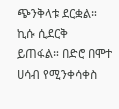ጭንቅላቱ ደርቋል። ኪሱ ሲደርቅ ይጠፋል። በድሮ በሞተ ሀሳብ የሚንቀሳቀስ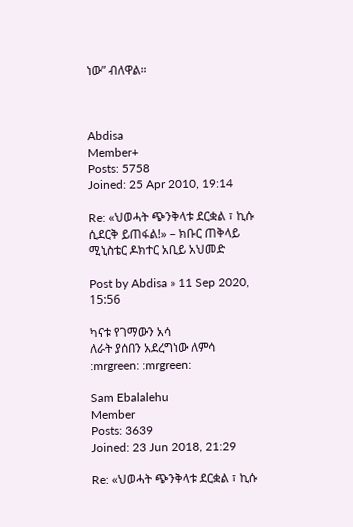ነው” ብለዋል።



Abdisa
Member+
Posts: 5758
Joined: 25 Apr 2010, 19:14

Re: «ህወሓት ጭንቅላቱ ደርቋል ፣ ኪሱ ሲደርቅ ይጠፋል!» – ክቡር ጠቅላይ ሚኒስቴር ዶክተር አቢይ አህመድ

Post by Abdisa » 11 Sep 2020, 15:56

ካናቱ የገማውን አሳ
ለራት ያሰበን አደረግነው ለምሳ
:mrgreen: :mrgreen:

Sam Ebalalehu
Member
Posts: 3639
Joined: 23 Jun 2018, 21:29

Re: «ህወሓት ጭንቅላቱ ደርቋል ፣ ኪሱ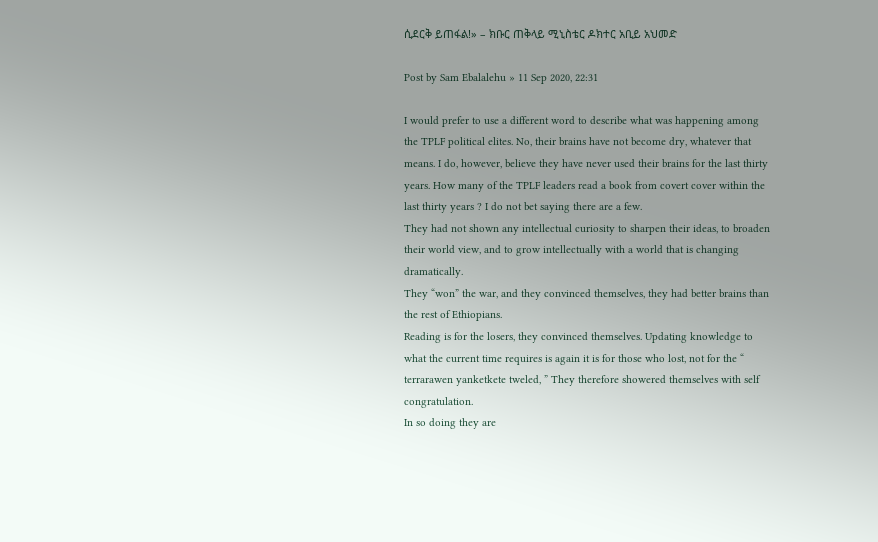ሲደርቅ ይጠፋል!» – ክቡር ጠቅላይ ሚኒስቴር ዶክተር አቢይ አህመድ

Post by Sam Ebalalehu » 11 Sep 2020, 22:31

I would prefer to use a different word to describe what was happening among the TPLF political elites. No, their brains have not become dry, whatever that means. I do, however, believe they have never used their brains for the last thirty years. How many of the TPLF leaders read a book from covert cover within the last thirty years ? I do not bet saying there are a few.
They had not shown any intellectual curiosity to sharpen their ideas, to broaden their world view, and to grow intellectually with a world that is changing dramatically.
They “won” the war, and they convinced themselves, they had better brains than the rest of Ethiopians.
Reading is for the losers, they convinced themselves. Updating knowledge to what the current time requires is again it is for those who lost, not for the “ terrarawen yanketkete tweled, ” They therefore showered themselves with self congratulation.
In so doing they are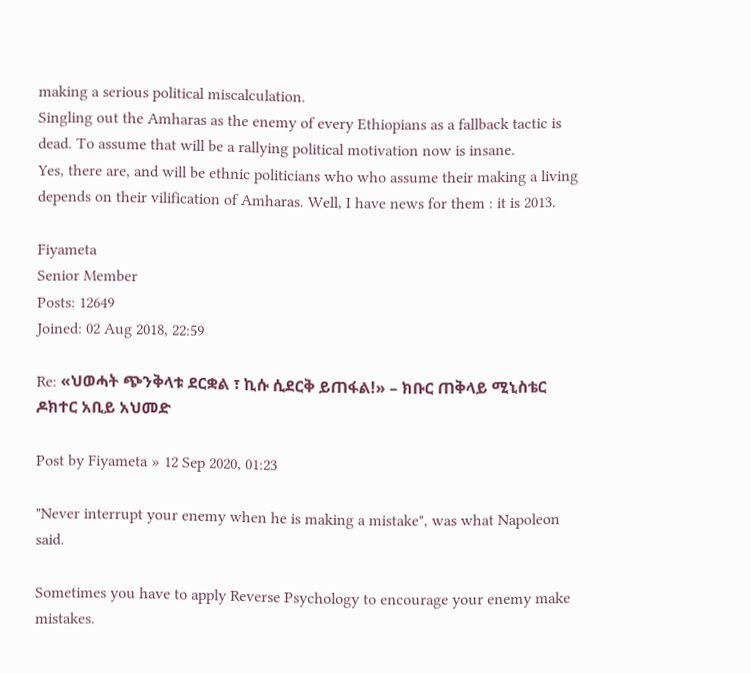making a serious political miscalculation.
Singling out the Amharas as the enemy of every Ethiopians as a fallback tactic is dead. To assume that will be a rallying political motivation now is insane.
Yes, there are, and will be ethnic politicians who who assume their making a living depends on their vilification of Amharas. Well, I have news for them : it is 2013.

Fiyameta
Senior Member
Posts: 12649
Joined: 02 Aug 2018, 22:59

Re: «ህወሓት ጭንቅላቱ ደርቋል ፣ ኪሱ ሲደርቅ ይጠፋል!» – ክቡር ጠቅላይ ሚኒስቴር ዶክተር አቢይ አህመድ

Post by Fiyameta » 12 Sep 2020, 01:23

"Never interrupt your enemy when he is making a mistake", was what Napoleon said.

Sometimes you have to apply Reverse Psychology to encourage your enemy make mistakes.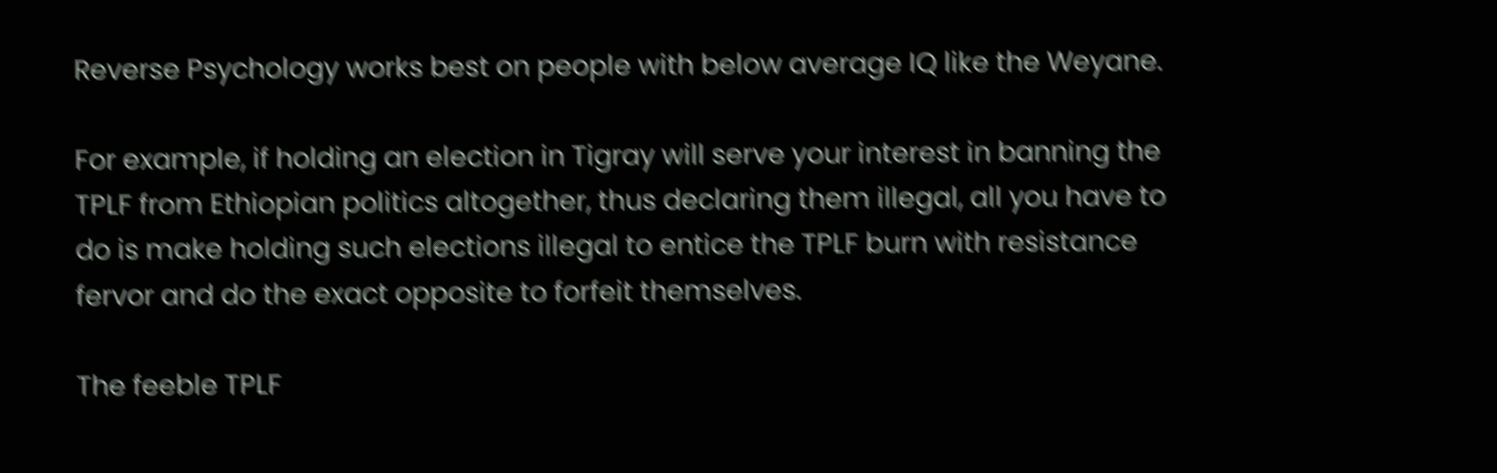Reverse Psychology works best on people with below average IQ like the Weyane.

For example, if holding an election in Tigray will serve your interest in banning the TPLF from Ethiopian politics altogether, thus declaring them illegal, all you have to do is make holding such elections illegal to entice the TPLF burn with resistance fervor and do the exact opposite to forfeit themselves.

The feeble TPLF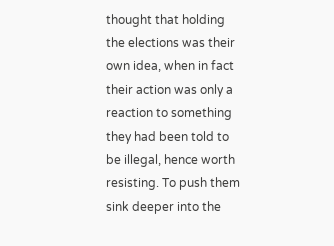thought that holding the elections was their own idea, when in fact their action was only a reaction to something they had been told to be illegal, hence worth resisting. To push them sink deeper into the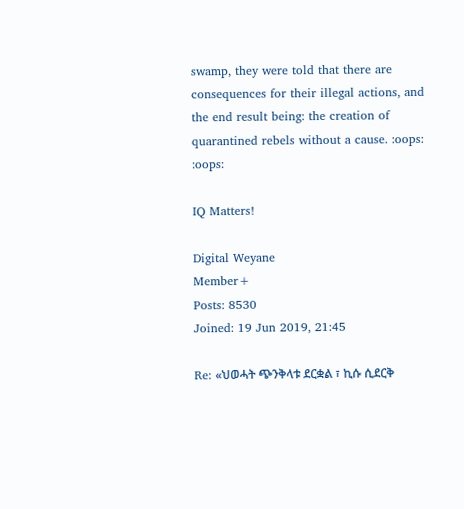swamp, they were told that there are consequences for their illegal actions, and the end result being: the creation of quarantined rebels without a cause. :oops: :oops:

IQ Matters!

Digital Weyane
Member+
Posts: 8530
Joined: 19 Jun 2019, 21:45

Re: «ህወሓት ጭንቅላቱ ደርቋል ፣ ኪሱ ሲደርቅ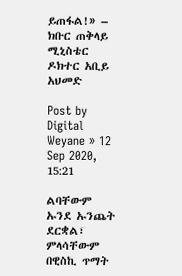ይጠፋል!» – ክቡር ጠቅላይ ሚኒስቴር ዶክተር አቢይ አህመድ

Post by Digital Weyane » 12 Sep 2020, 15:21

ልባቸውም ኡንደ ኡንጨት ደርቋል፣
ምላሳቸውም በዊስኪ ጥማት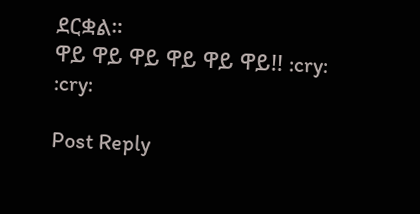ደርቋል።
ዋይ ዋይ ዋይ ዋይ ዋይ ዋይ!! :cry: :cry:

Post Reply